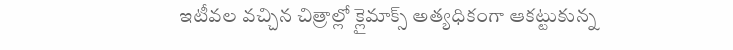ఇటీవల వచ్చిన చిత్రాల్లో క్లైమాక్స్ అత్యధికంగా ఆకట్టుకున్న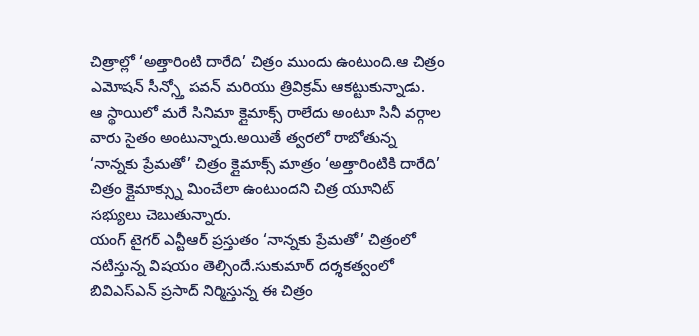చిత్రాల్లో ‘అత్తారింటి దారేది’ చిత్రం ముందు ఉంటుంది.ఆ చిత్రం ఎమోషన్ సీన్స్తో పవన్ మరియు త్రివిక్రమ్ ఆకట్టుకున్నాడు.
ఆ స్థాయిలో మరే సినిమా క్లైమాక్స్ రాలేదు అంటూ సినీ వర్గాల వారు సైతం అంటున్నారు.అయితే త్వరలో రాబోతున్న ‘నాన్నకు ప్రేమతో’ చిత్రం క్లైమాక్స్ మాత్రం ‘అత్తారింటికి దారేది’ చిత్రం క్లైమాక్స్ను మించేలా ఉంటుందని చిత్ర యూనిట్ సభ్యులు చెబుతున్నారు.
యంగ్ టైగర్ ఎన్టీఆర్ ప్రస్తుతం ‘నాన్నకు ప్రేమతో’ చిత్రంలో నటిస్తున్న విషయం తెల్సిందే.సుకుమార్ దర్శకత్వంలో బివిఎస్ఎన్ ప్రసాద్ నిర్మిస్తున్న ఈ చిత్రం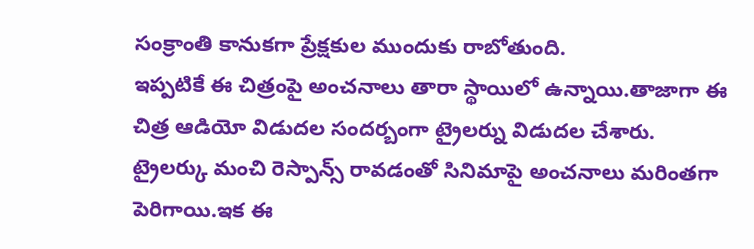సంక్రాంతి కానుకగా ప్రేక్షకుల ముందుకు రాబోతుంది.
ఇప్పటికే ఈ చిత్రంపై అంచనాలు తారా స్థాయిలో ఉన్నాయి.తాజాగా ఈ చిత్ర ఆడియో విడుదల సందర్బంగా ట్రైలర్ను విడుదల చేశారు.
ట్రైలర్కు మంచి రెస్పాన్స్ రావడంతో సినిమాపై అంచనాలు మరింతగా పెరిగాయి.ఇక ఈ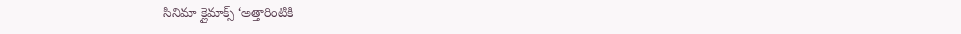సినిమా క్లైమాక్స్ ‘అత్తారింటికి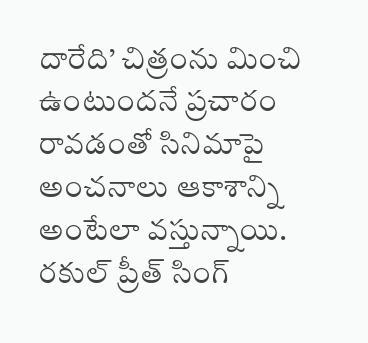దారేది’ చిత్రంను మించి ఉంటుందనే ప్రచారం రావడంతో సినిమాపై అంచనాలు ఆకాశాన్ని అంటేలా వస్తున్నాయి.
రకుల్ ప్రీత్ సింగ్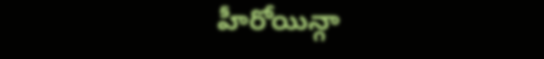హీరోయిన్గా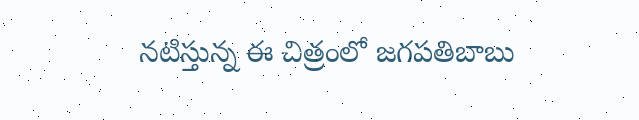నటిస్తున్న ఈ చిత్రంలో జగపతిబాబు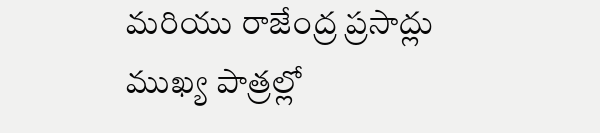మరియు రాజేంద్ర ప్రసాద్లు ముఖ్య పాత్రల్లో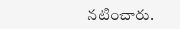నటించారు.